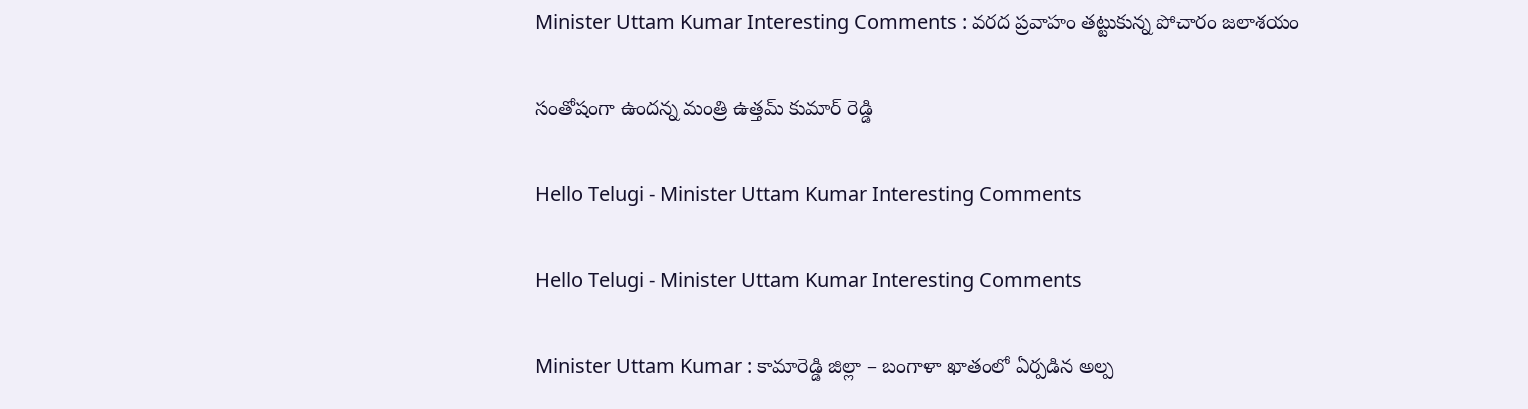Minister Uttam Kumar Interesting Comments : వ‌ర‌ద ప్ర‌వాహం త‌ట్టుకున్న పోచారం జ‌లాశ‌యం

సంతోషంగా ఉంద‌న్న మంత్రి ఉత్త‌మ్ కుమార్ రెడ్డి

Hello Telugi - Minister Uttam Kumar Interesting Comments

Hello Telugi - Minister Uttam Kumar Interesting Comments

Minister Uttam Kumar : కామారెడ్డి జిల్లా – బంగాళా ఖాతంలో ఏర్ప‌డిన అల్ప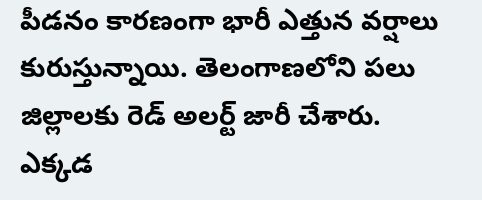పీడ‌నం కార‌ణంగా భారీ ఎత్తున వ‌ర్షాలు కురుస్తున్నాయి. తెలంగాణలోని ప‌లు జిల్లాల‌కు రెడ్ అల‌ర్ట్ జారీ చేశారు. ఎక్క‌డ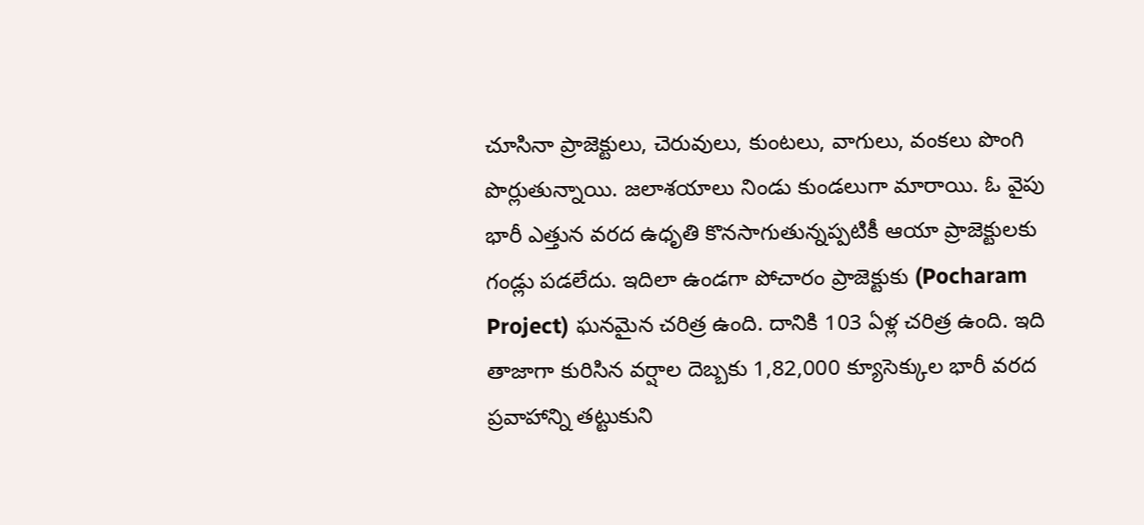చూసినా ప్రాజెక్టులు, చెరువులు, కుంట‌లు, వాగులు, వంక‌లు పొంగి పొర్లుతున్నాయి. జ‌లాశ‌యాలు నిండు కుండ‌లుగా మారాయి. ఓ వైపు భారీ ఎత్తున వ‌ర‌ద ఉధృతి కొన‌సాగుతున్న‌ప్ప‌టికీ ఆయా ప్రాజెక్టులకు గండ్లు ప‌డ‌లేదు. ఇదిలా ఉండ‌గా పోచారం ప్రాజెక్టుకు (Pocharam Project) ఘ‌న‌మైన చ‌రిత్ర ఉంది. దానికి 103 ఏళ్ల చ‌రిత్ర ఉంది. ఇది తాజాగా కురిసిన వ‌ర్షాల దెబ్బ‌కు 1,82,000 క్యూసెక్కుల భారీ వ‌ర‌ద ప్ర‌వాహాన్ని త‌ట్టుకుని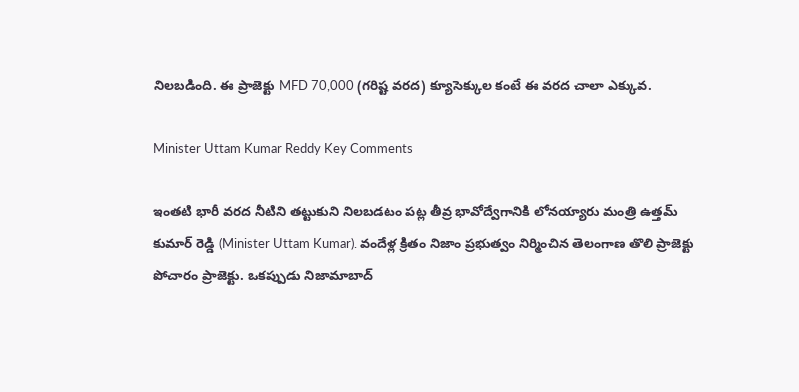నిల‌బ‌డింది. ఈ ప్రాజెక్టు MFD 70,000 (గరిష్ట వరద) క్యూసెక్కుల కంటే ఈ వరద చాలా ఎక్కువ.

Minister Uttam Kumar Reddy Key Comments

ఇంత‌టి భారీ వ‌ర‌ద నీటిని త‌ట్టుకుని నిల‌బ‌డ‌టం ప‌ట్ల తీవ్ర భావోద్వేగానికి లోన‌య్యారు మంత్రి ఉత్త‌మ్ కుమార్ రెడ్డి (Minister Uttam Kumar). వందేళ్ల క్రితం నిజాం ప్రభుత్వం నిర్మించిన తెలంగాణ తొలి ప్రాజెక్టు పోచారం ప్రాజెక్టు. ఒక‌ప్పుడు నిజామాబాద్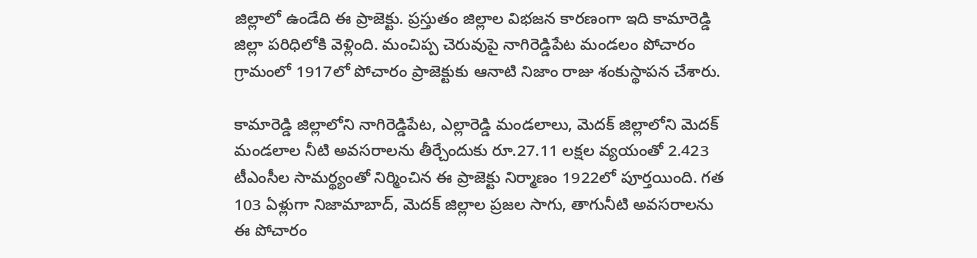జిల్లాలో ఉండేది ఈ ప్రాజెక్టు. ప్ర‌స్తుతం జిల్లాల విభ‌జ‌న కార‌ణంగా ఇది కామారెడ్డి జిల్లా ప‌రిధిలోకి వెళ్లింది. మంచిప్ప చెరువుపై నాగిరెడ్డిపేట మండలం పోచారం గ్రామంలో 1917లో పోచారం ప్రాజెక్టుకు ఆనాటి నిజాం రాజు శంకుస్థాపన చేశారు.

కామారెడ్డి జిల్లాలోని నాగిరెడ్డిపేట, ఎల్లారెడ్డి మండలాలు, మెదక్ జిల్లాలోని మెదక్ మండలాల నీటి అవసరాలను తీర్చేందుకు రూ.27.11 లక్షల వ్యయంతో 2.423 టీఎంసీల సామర్థ్యంతో నిర్మించిన ఈ ప్రాజెక్టు నిర్మాణం 1922లో పూర్తయింది. గత 103 ఏళ్లుగా నిజామాబాద్, మెదక్ జిల్లాల ప్రజల సాగు, తాగునీటి అవసరాలను ఈ పోచారం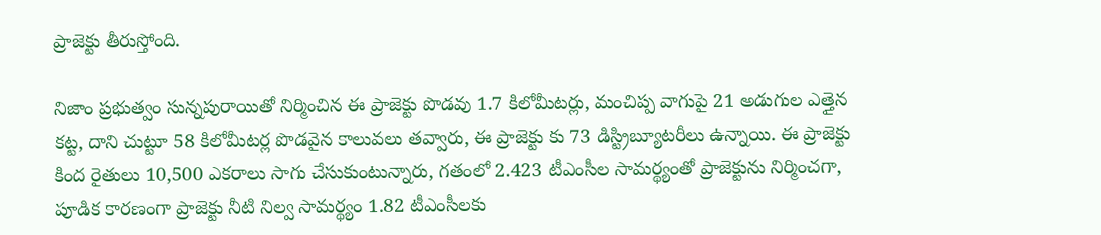ప్రాజెక్టు తీరుస్తోంది.

నిజాం ప్రభుత్వం సున్నపురాయితో నిర్మించిన ఈ ప్రాజెక్టు పొడవు 1.7 కిలోమీటర్లు, మంచిప్ప వాగుపై 21 అడుగుల ఎత్తైన కట్ట, దాని చుట్టూ 58 కిలోమీటర్ల పొడవైన కాలువలు తవ్వారు, ఈ ప్రాజెక్టు కు 73 డిస్ట్రిబ్యూటరీలు ఉన్నాయి. ఈ ప్రాజెక్టు కింద రైతులు 10,500 ఎకరాలు సాగు చేసుకుంటున్నారు, గతంలో 2.423 టీఎంసీల సామర్థ్యంతో ప్రాజెక్టును నిర్మించగా, పూడిక కారణంగా ప్రాజెక్టు నీటి నిల్వ సామర్థ్యం 1.82 టీఎంసీలకు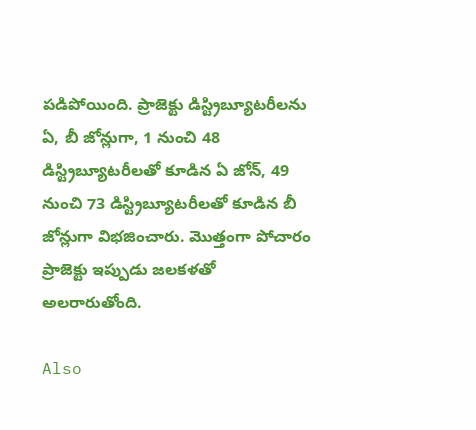పడిపోయింది. ప్రాజెక్టు డిస్ట్రిబ్యూటరీలను ఏ, బీ జోన్లుగా, 1 నుంచి 48 డిస్ట్రిబ్యూటరీలతో కూడిన ఏ జోన్, 49 నుంచి 73 డిస్ట్రిబ్యూటరీలతో కూడిన బీ జోన్లుగా విభజించారు. మొత్తంగా పోచారం ప్రాజెక్టు ఇప్పుడు జ‌ల‌క‌ళ‌తో అల‌రారుతోంది.

Also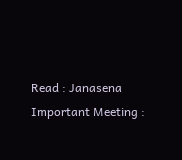Read : Janasena Important Meeting :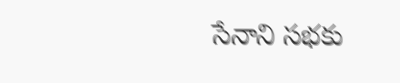సేనాని స‌భ‌కు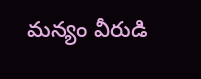మ‌న్యం వీరుడి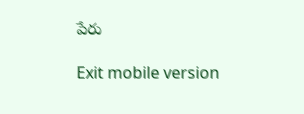పేరు

Exit mobile version